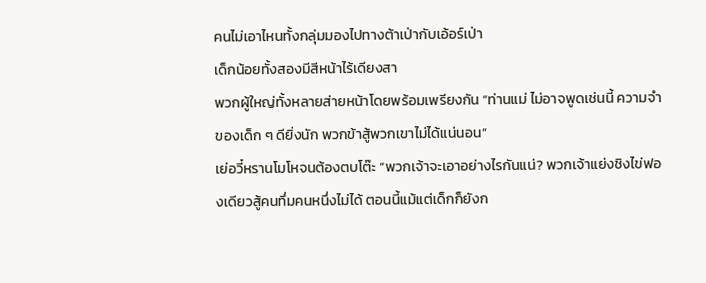คนไม่เอาไหนทั้งกลุ่มมองไปทางต้าเป่ากับเอ้อร์เป่า
เด็กน้อยทั้งสองมีสีหน้าไร้เดียงสา
พวกผู้ใหญ่ทั้งหลายส่ายหน้าโดยพร้อมเพรียงกัน “ท่านแม่ ไม่อาจพูดเช่นนี้ ความจำของเด็ก ๆ ดียิ่งนัก พวกข้าสู้พวกเขาไม่ได้แน่นอน”
เย่อวี๋หรานโมโหจนต้องตบโต๊ะ “พวกเจ้าจะเอาอย่างไรกันแน่? พวกเจ้าแย่งชิงไข่ฟองเดียวสู้คนทึ่มคนหนึ่งไม่ได้ ตอนนี้แม้แต่เด็กก็ยังก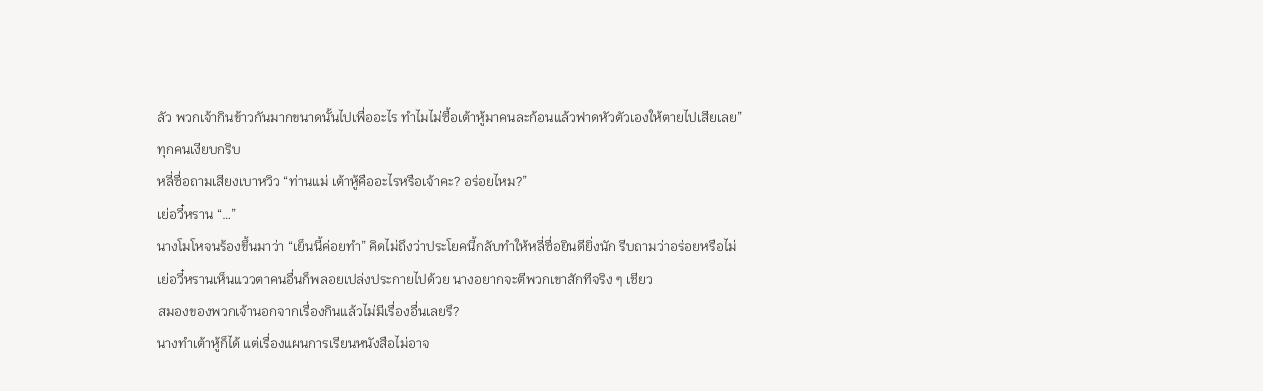ลัว พวกเจ้ากินข้าวกันมากขนาดนั้นไปเพื่ออะไร ทำไมไม่ซื้อเต้าหู้มาคนละก้อนแล้วฟาดหัวตัวเองให้ตายไปเสียเลย”
ทุกคนเงียบกริบ
หลี่ซื่อถามเสียงเบาหวิว “ท่านแม่ เต้าหู้คืออะไรหรือเจ้าคะ? อร่อยไหม?”
เย่อวี๋หราน “…”
นางโมโหจนร้องขึ้นมาว่า “เย็นนี้ค่อยทำ” คิดไม่ถึงว่าประโยคนี้กลับทำให้หลี่ซื่อยินดียิ่งนัก รีบถามว่าอร่อยหรือไม่
เย่อวี๋หรานเห็นแววตาคนอื่นก็พลอยเปล่งประกายไปด้วย นางอยากจะตีพวกเขาสักทีจริง ๆ เชียว
สมองของพวกเจ้านอกจากเรื่องกินแล้วไม่มีเรื่องอื่นเลยรึ?
นางทำเต้าหู้ก็ได้ แต่เรื่องแผนการเรียนหนังสือไม่อาจ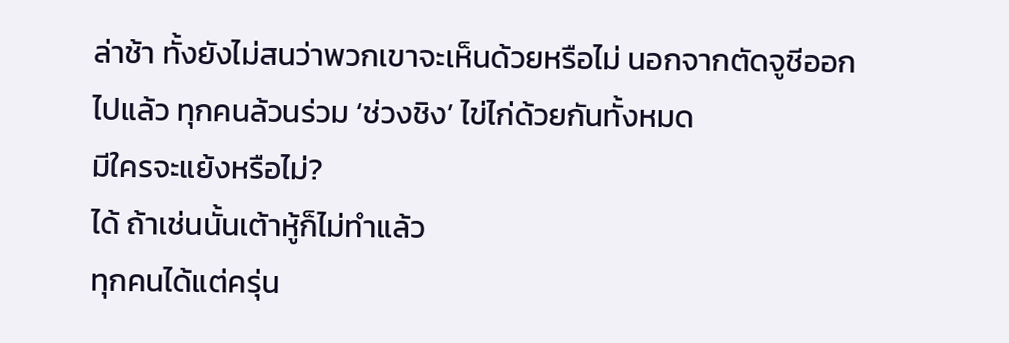ล่าช้า ทั้งยังไม่สนว่าพวกเขาจะเห็นด้วยหรือไม่ นอกจากตัดจูชีออกไปแล้ว ทุกคนล้วนร่วม ‘ช่วงชิง’ ไข่ไก่ด้วยกันทั้งหมด
มีใครจะแย้งหรือไม่?
ได้ ถ้าเช่นนั้นเต้าหู้ก็ไม่ทำแล้ว
ทุกคนได้แต่ครุ่น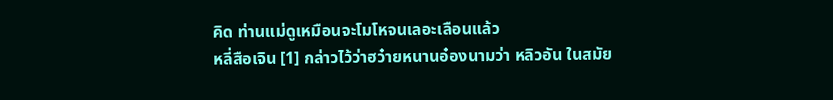คิด ท่านแม่ดูเหมือนจะโมโหจนเลอะเลือนแล้ว
หลี่สือเจิน [1] กล่าวไว้ว่าฮว๋ายหนานอ๋องนามว่า หลิวอัน ในสมัย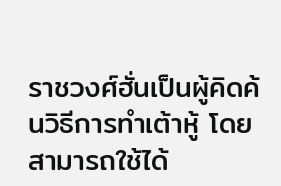ราชวงศ์ฮั่นเป็นผู้คิดค้นวิธีการทำเต้าหู้ โดยสามารถใช้ได้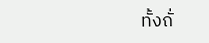ทั้งถั่